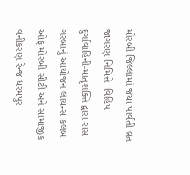મોરબી જિલ્લામાં જયા પાર્વતી વ્રત જાગરણ નિમિત્તે  વિહિપ દુર્ગાવાહિની-માતૃશક્તિ દ્વારા રાસ ગરબાનું આયોજન લાયન્સ કલબ ઓફ મોરબી સીટી અને સામાજીક વનીકરણ રેન્જ ધરમપુર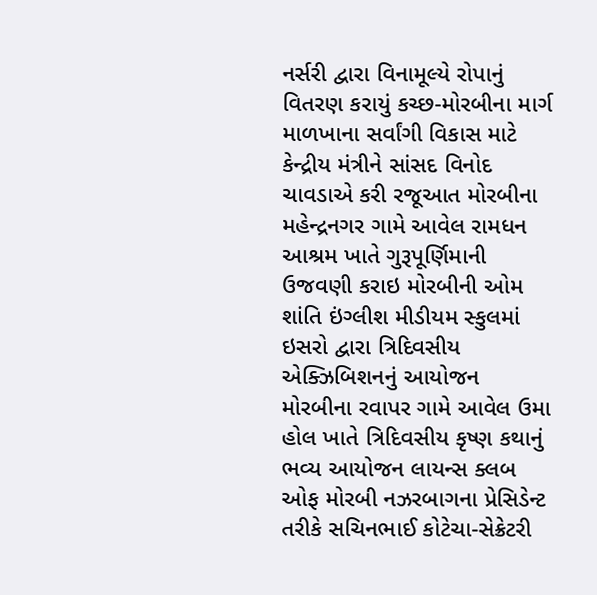નર્સરી દ્વારા વિનામૂલ્યે રોપાનું વિતરણ કરાયું કચ્છ-મોરબીના માર્ગ માળખાના સર્વાંગી વિકાસ માટે કેન્દ્રીય મંત્રીને સાંસદ વિનોદ ચાવડાએ કરી રજૂઆત મોરબીના મહેન્દ્રનગર ગામે આવેલ રામધન આશ્રમ ખાતે ગુરૂપૂર્ણિમાની ઉજવણી કરાઇ મોરબીની ઓમ શાંતિ ઇંગ્લીશ મીડીયમ સ્કુલમાં ઇસરો દ્વારા ત્રિદિવસીય એક્ઝિબિશનનું આયોજન મોરબીના રવાપર ગામે આવેલ ઉમા હોલ ખાતે ત્રિદિવસીય કૃષ્ણ કથાનું ભવ્ય આયોજન લાયન્સ ક્લબ ઓફ મોરબી નઝરબાગના પ્રેસિડેન્ટ તરીકે સચિનભાઈ કોટેચા-સેક્રેટરી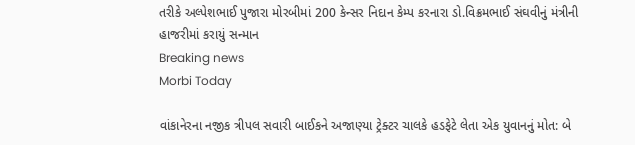તરીકે અલ્પેશભાઈ પુજારા મોરબીમાં 200 કેન્સર નિદાન કેમ્પ કરનારા ડો.વિક્રમભાઈ સંઘવીનું મંત્રીની હાજરીમાં કરાયું સન્માન
Breaking news
Morbi Today

વાંકાનેરના નજીક ત્રીપલ સવારી બાઈકને અજાણ્યા ટ્રેક્ટર ચાલકે હડફેટે લેતા એક યુવાનનું મોત: બે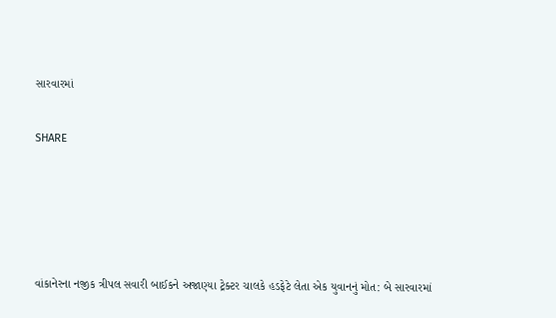સારવારમાં


SHARE







વાંકાનેરના નજીક ત્રીપલ સવારી બાઈકને અજાણ્યા ટ્રેક્ટર ચાલકે હડફેટે લેતા એક યુવાનનું મોત: બે સારવારમાં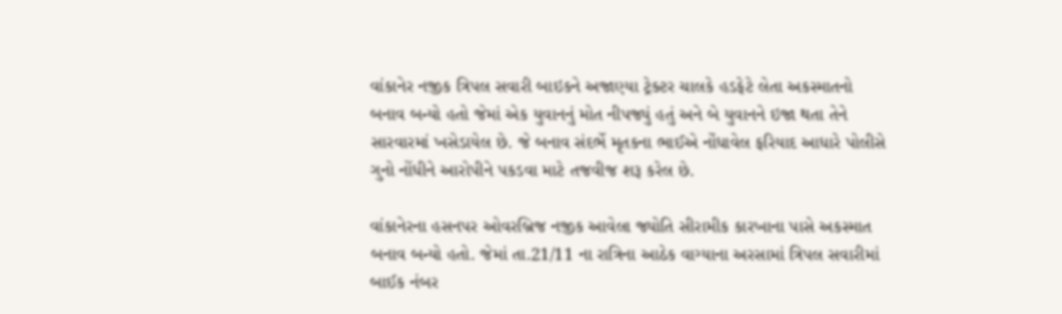વાંકાનેર નજીક ત્રિપલ સવારી બાઇકને અજાણ્યા ટ્રેક્ટર ચાલકે હડફેટે લેતા અકસ્માતનો બનાવ બન્યો હતો જેમાં એક યુવાનનું મોત નીપજ્યું હતું અને બે યુવાનને ઇજા થતા તેને સારવારમાં ખસેડાયેલ છે. જે બનાવ સંદર્ભે મૃતકના ભાઈએ નોંધાવેલ ફરિયાદ આધારે પોલીસે ગુનો નોંધીને આરોપીને પકડવા માટે તજવીજ શરૂ કરેલ છે.

વાંકાનેરના હસનપર ઓવરબ્રિજ નજીક આવેલા જ્યોતિ સીરામીક કારખાના પાસે અકસ્માત બનાવ બન્યો હતો. જેમાં તા.21/11 ના રાત્રિના આઠેક વાગ્યાના અરસામાં ત્રિપલ સવારીમાં બાઈક નંબર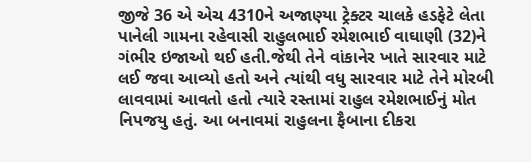જીજે 36 એ એચ 4310ને અજાણ્યા ટ્રેક્ટર ચાલકે હડફેટે લેતા પાનેલી ગામના રહેવાસી રાહુલભાઈ રમેશભાઈ વાઘાણી (32)ને ગંભીર ઇજાઓ થઈ હતી.જેથી તેને વાંકાનેર ખાતે સારવાર માટે લઈ જવા આવ્યો હતો અને ત્યાંથી વધુ સારવાર માટે તેને મોરબી લાવવામાં આવતો હતો ત્યારે રસ્તામાં રાહુલ રમેશભાઈનું મોત નિપજયુ હતું. આ બનાવમાં રાહુલના ફૈબાના દીકરા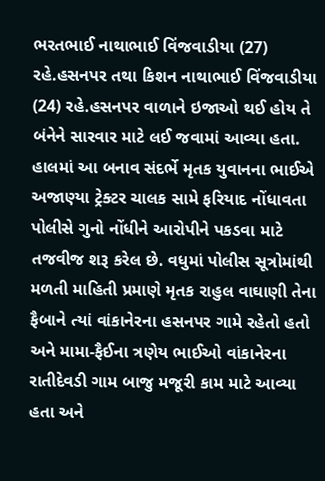ભરતભાઈ નાથાભાઈ વિંજવાડીયા (27) રહે.હસનપર તથા કિશન નાથાભાઈ વિંજવાડીયા (24) રહે.હસનપર વાળાને ઇજાઓ થઈ હોય તે બંનેને સારવાર માટે લઈ જવામાં આવ્યા હતા. હાલમાં આ બનાવ સંદર્ભે મૃતક યુવાનના ભાઈએ અજાણ્યા ટ્રેક્ટર ચાલક સામે ફરિયાદ નોંધાવતા પોલીસે ગુનો નોંધીને આરોપીને પકડવા માટે તજવીજ શરૂ કરેલ છે. વધુમાં પોલીસ સૂત્રોમાંથી મળતી માહિતી પ્રમાણે મૃતક રાહુલ વાઘાણી તેના ફૈબાને ત્યાં વાંકાનેરના હસનપર ગામે રહેતો હતો અને મામા-ફૈઈના ત્રણેય ભાઈઓ વાંકાનેરના રાતીદેવડી ગામ બાજુ મજૂરી કામ માટે આવ્યા હતા અને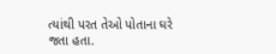ત્યાંથી પરત તેઓ પોતાના ઘરે જતા હતા.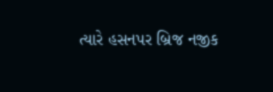ત્યારે હસનપર બ્રિજ નજીક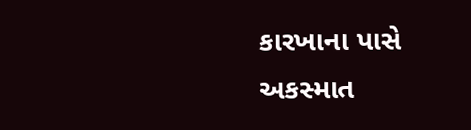કારખાના પાસે અકસ્માત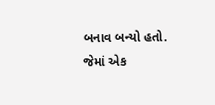બનાવ બન્યો હતો. જેમાં એક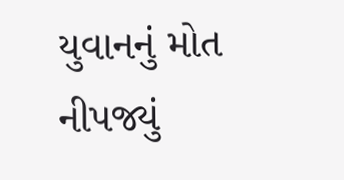યુવાનનું મોત નીપજ્યું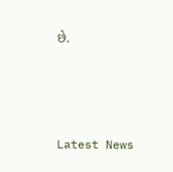છે.






Latest News